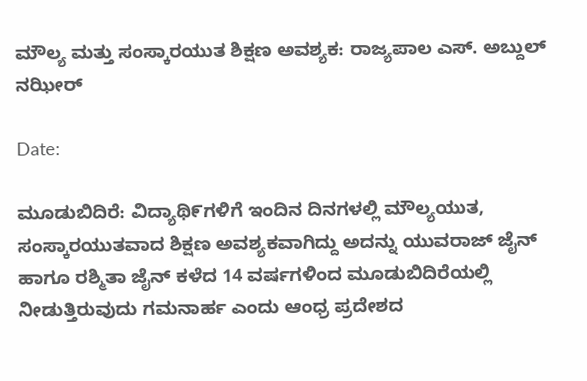ಮೌಲ್ಯ ಮತ್ತು ಸಂಸ್ಕಾರಯುತ ಶಿಕ್ಷಣ ಅವಶ್ಯಕ: ರಾಜ್ಯಪಾಲ ಎಸ್. ಅಬ್ದುಲ್ ನಝೀರ್

Date:

ಮೂಡುಬಿದಿರೆ: ವಿದ್ಯಾಥಿ೯ಗಳಿಗೆ ಇಂದಿನ ದಿನಗಳಲ್ಲಿ ಮೌಲ್ಯಯುತ, ಸಂಸ್ಕಾರಯುತವಾದ ಶಿಕ್ಷಣ ಅವಶ್ಯಕವಾಗಿದ್ದು ಅದನ್ನು ಯುವರಾಜ್ ಜೈನ್ ಹಾಗೂ ರಶ್ಮಿತಾ ಜೈನ್ ಕಳೆದ 14 ವರ್ಷಗಳಿಂದ ಮೂಡುಬಿದಿರೆಯಲ್ಲಿ ನೀಡುತ್ತಿರುವುದು ಗಮನಾರ್ಹ ಎಂದು ಆಂಧ್ರ ಪ್ರದೇಶದ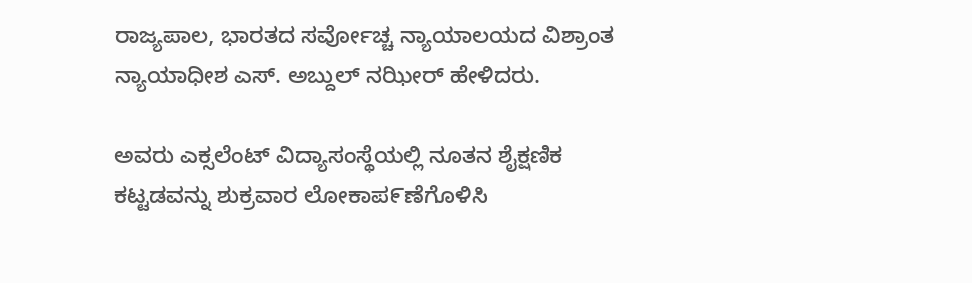ರಾಜ್ಯಪಾಲ, ಭಾರತದ ಸರ್ವೋಚ್ಚ ನ್ಯಾಯಾಲಯದ ವಿಶ್ರಾಂತ ನ್ಯಾಯಾಧೀಶ ಎಸ್. ಅಬ್ದುಲ್ ನಝೀರ್ ಹೇಳಿದರು.

ಅವರು ಎಕ್ಸಲೆಂಟ್ ವಿದ್ಯಾಸಂಸ್ಥೆಯಲ್ಲಿ ನೂತನ ಶೈಕ್ಷಣಿಕ ಕಟ್ಟಡವನ್ನು ಶುಕ್ರವಾರ ಲೋಕಾಪ೯ಣೆಗೊಳಿಸಿ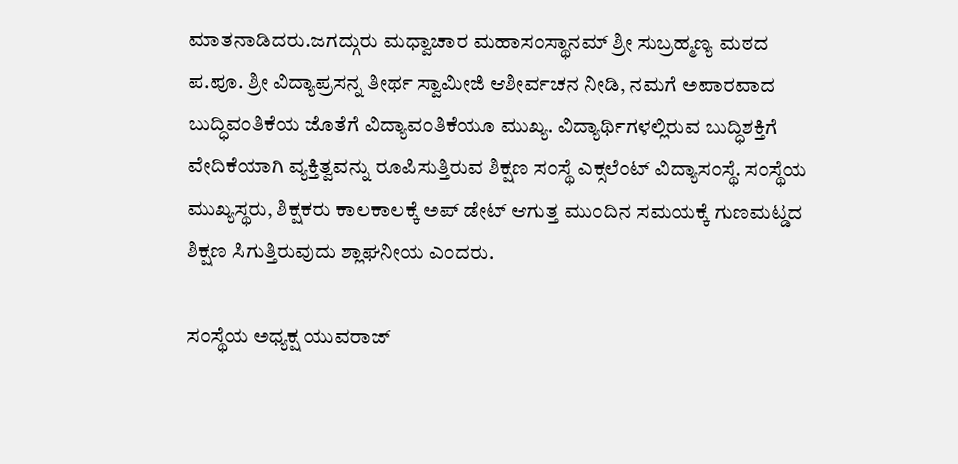ಮಾತನಾಡಿದರು.ಜಗದ್ಗುರು ಮಧ್ವಾಚಾರ ಮಹಾಸಂಸ್ಥಾನಮ್ ಶ್ರೀ ಸುಬ್ರಹ್ಮಣ್ಯ ಮಠದ ಪ.ಪೂ. ಶ್ರೀ ವಿದ್ಯಾಪ್ರಸನ್ನ ತೀರ್ಥ ಸ್ವಾಮೀಜಿ ಆಶೀರ್ವಚನ ನೀಡಿ, ನಮಗೆ ಅಪಾರವಾದ ಬುದ್ಧಿವಂತಿಕೆಯ ಜೊತೆಗೆ ವಿದ್ಯಾವಂತಿಕೆಯೂ ಮುಖ್ಯ. ವಿದ್ಯಾರ್ಥಿಗಳಲ್ಲಿರುವ ಬುದ್ಧಿಶಕ್ತಿಗೆ ವೇದಿಕೆಯಾಗಿ ವ್ಯಕ್ತಿತ್ವವನ್ನು ರೂಪಿಸುತ್ತಿರುವ ಶಿಕ್ಷಣ ಸಂಸ್ಥೆ ಎಕ್ಸಲೆಂಟ್ ವಿದ್ಯಾಸಂಸ್ಥೆ. ಸಂಸ್ಥೆಯ ಮುಖ್ಯಸ್ಥರು, ಶಿಕ್ಷಕರು ಕಾಲ‌ಕಾಲಕ್ಕೆ ಅಪ್ ಡೇಟ್ ಆಗುತ್ತ ಮುಂದಿನ ಸಮಯಕ್ಕೆ ಗುಣಮಟ್ಡದ ಶಿಕ್ಷಣ ಸಿಗುತ್ತಿರುವುದು ಶ್ಲಾಘನೀಯ ಎಂದರು.

ಸಂಸ್ಥೆಯ ಅಧ್ಯಕ್ಷ ಯುವರಾಜ್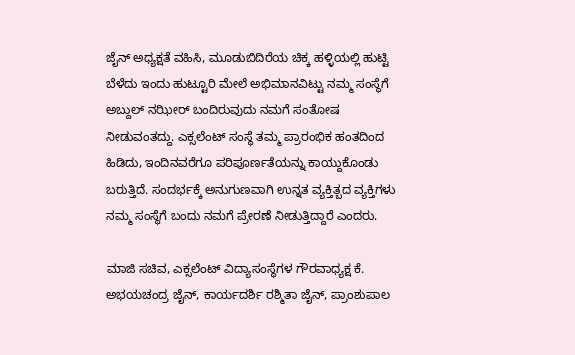ಜೈನ್ ಅಧ್ಯಕ್ಷತೆ ವಹಿಸಿ, ಮೂಡುಬಿದಿರೆಯ ಚಿಕ್ಕ ಹಳ್ಳಿಯಲ್ಲಿ ಹುಟ್ಟಿ ಬೆಳೆದು ಇಂದು ಹುಟ್ಟೂರಿ ಮೇಲೆ ಅಭಿಮಾನವಿಟ್ಟು ನಮ್ಮ ಸಂಸ್ಥೆಗೆ ಅಬ್ದುಲ್ ನಝೀರ್ ಬಂದಿರುವುದು ನಮಗೆ ಸಂತೋಷ ನೀಡುವಂತದ್ದು. ಎಕ್ಸಲೆಂಟ್ ಸಂಸ್ಥೆ ತಮ್ಮ ಪ್ರಾರಂಭಿಕ ಹಂತದಿಂದ ಹಿಡಿದು, ಇಂದಿನವರೆಗೂ ಪರಿಪೂರ್ಣತೆಯನ್ನು ಕಾಯ್ದುಕೊಂಡು ಬರುತ್ತಿದೆ. ಸಂದರ್ಭಕ್ಕೆ ಅನುಗುಣವಾಗಿ ಉನ್ನತ ವ್ಯಕ್ತಿತ್ಬದ ವ್ಯಕ್ತಿಗಳು ನಮ್ಮ ಸಂಸ್ಥೆಗೆ ಬಂದು ನಮಗೆ ಪ್ರೇರಣೆ ನೀಡುತ್ತಿದ್ದಾರೆ ಎಂದರು.

ಮಾಜಿ ಸಚಿವ, ಎಕ್ಸಲೆಂಟ್ ವಿದ್ಯಾಸಂಸ್ಥೆಗಳ ಗೌರವಾಧ್ಯಕ್ಷ ಕೆ. ಅಭಯಚಂದ್ರ ಜೈನ್, ಕಾರ್ಯದರ್ಶಿ ರಶ್ಮಿತಾ ಜೈನ್, ಪ್ರಾಂಶುಪಾಲ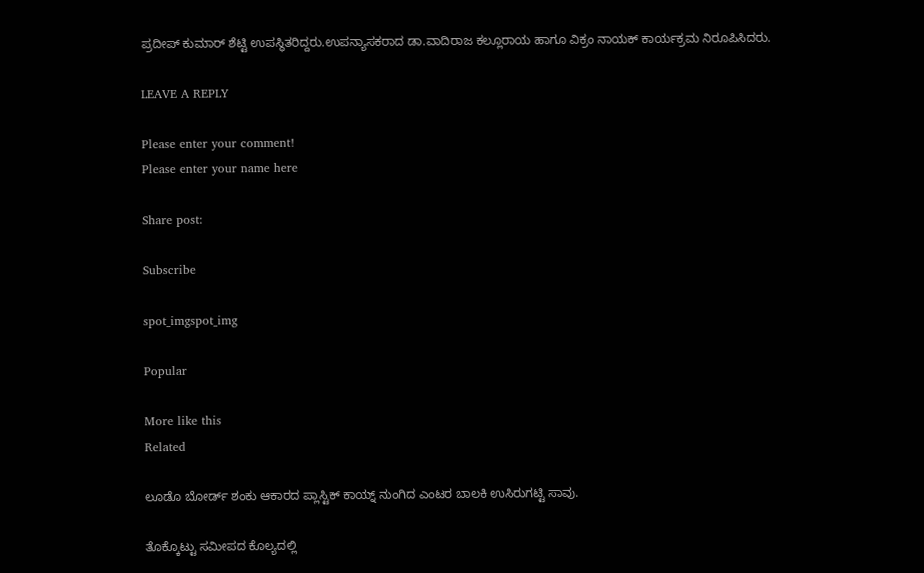ಪ್ರದೀಪ್ ಕುಮಾರ್ ಶೆಟ್ಟಿ ಉಪಸ್ಥಿತರಿದ್ದರು.ಉಪನ್ಯಾಸಕರಾದ ಡಾ.ವಾದಿರಾಜ ಕಲ್ಲೂರಾಯ ಹಾಗೂ ವಿಕ್ರಂ ನಾಯಕ್ ಕಾರ್ಯಕ್ರಮ ನಿರೂಪಿಸಿದರು.

LEAVE A REPLY

Please enter your comment!
Please enter your name here

Share post:

Subscribe

spot_imgspot_img

Popular

More like this
Related

ಲೂಡೊ ಬೋರ್ಡ್ ಶಂಕು ಆಕಾರದ ಪ್ಲಾಸ್ಟಿಕ್ ಕಾಯ್ನ್ ನುಂಗಿದ ಎಂಟರ ಬಾಲಕಿ ಉಸಿರುಗಟ್ಟಿ ಸಾವು.

ತೊಕ್ಕೊಟ್ಟು ಸಮೀಪದ ಕೊಲ್ಯದಲ್ಲಿ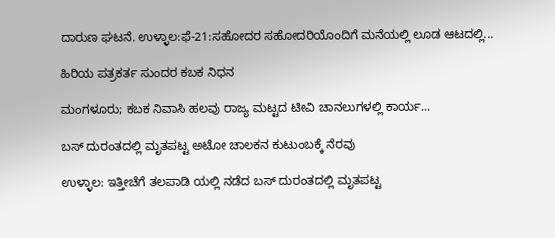ದಾರುಣ ಘಟನೆ. ಉಳ್ಳಾಲ:ಫೆ-21:ಸಹೋದರ ಸಹೋದರಿಯೊಂದಿಗೆ ಮನೆಯಲ್ಲಿ ಲೂಡ ಆಟದಲ್ಲಿ...

ಹಿರಿಯ ಪತ್ರಕರ್ತ ಸುಂದರ ಕಬಕ ನಿಧನ

ಮಂಗಳೂರು; ಕಬಕ ನಿವಾಸಿ ಹಲವು ರಾಜ್ಯ ಮಟ್ಟದ ಟೀವಿ ಚಾನಲುಗಳಲ್ಲಿ ಕಾರ್ಯ...

ಬಸ್ ದುರಂತದಲ್ಲಿ ಮೃತಪಟ್ಟ ಅಟೋ ಚಾಲಕನ ಕುಟುಂಬಕ್ಕೆ ನೆರವು

ಉಳ್ಳಾಲ: ಇತ್ತೀಚೆಗೆ ತಲಪಾಡಿ ಯಲ್ಲಿ ನಡೆದ ಬಸ್ ದುರಂತದಲ್ಲಿ ಮೃತಪಟ್ಟ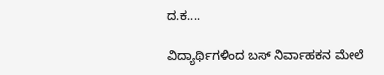ದ.ಕ....

ವಿದ್ಯಾರ್ಥಿಗಳಿಂದ ಬಸ್ ನಿರ್ವಾಹಕನ ಮೇಲೆ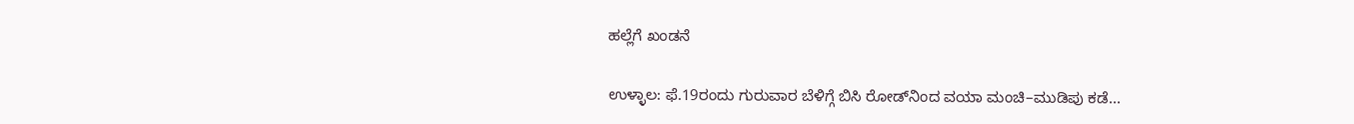ಹಲ್ಲೆಗೆ ಖಂಡನೆ

ಉಳ್ಳಾಲ: ಫೆ.19ರಂದು ಗುರುವಾರ ಬೆಳಿಗ್ಗೆ ಬಿಸಿ ರೋಡ್‌ನಿಂದ ವಯಾ ಮಂಚಿ–ಮುಡಿಪು ಕಡೆ...